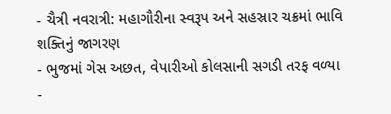- ચૈત્રી નવરાત્રી: મહાગૌરીના સ્વરૂપ અને સહસ્રાર ચક્રમાં ભાવિ શક્તિનું જાગરણ
- ભુજમાં ગેસ અછત, વેપારીઓ કોલસાની સગડી તરફ વળ્યા
-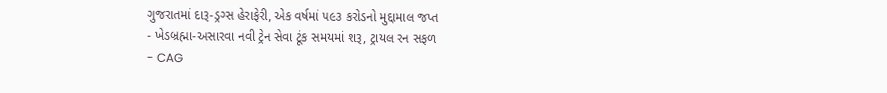ગુજરાતમાં દારૂ-ડ્રગ્સ હેરાફેરી, એક વર્ષમાં ૫૯૩ કરોડનો મુદ્દામાલ જપ્ત
- ખેડબ્રહ્મા-અસારવા નવી ટ્રેન સેવા ટૂંક સમયમાં શરૂ, ટ્રાયલ રન સફળ
- CAG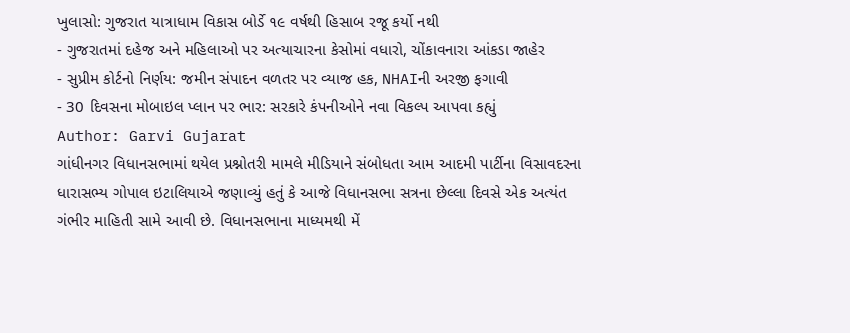ખુલાસો: ગુજરાત યાત્રાધામ વિકાસ બોર્ડે ૧૯ વર્ષથી હિસાબ રજૂ કર્યો નથી
- ગુજરાતમાં દહેજ અને મહિલાઓ પર અત્યાચારના કેસોમાં વધારો, ચોંકાવનારા આંકડા જાહેર
- સુપ્રીમ કોર્ટનો નિર્ણય: જમીન સંપાદન વળતર પર વ્યાજ હક, NHAIની અરજી ફગાવી
- 30 દિવસના મોબાઇલ પ્લાન પર ભાર: સરકારે કંપનીઓને નવા વિકલ્પ આપવા કહ્યું
Author: Garvi Gujarat
ગાંધીનગર વિધાનસભામાં થયેલ પ્રશ્નોતરી મામલે મીડિયાને સંબોધતા આમ આદમી પાર્ટીના વિસાવદરના ધારાસભ્ય ગોપાલ ઇટાલિયાએ જણાવ્યું હતું કે આજે વિધાનસભા સત્રના છેલ્લા દિવસે એક અત્યંત ગંભીર માહિતી સામે આવી છે. વિધાનસભાના માધ્યમથી મેં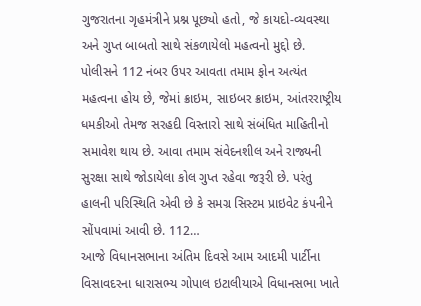ગુજરાતના ગૃહમંત્રીને પ્રશ્ન પૂછ્યો હતો, જે કાયદો-વ્યવસ્થા અને ગુપ્ત બાબતો સાથે સંકળાયેલો મહત્વનો મુદ્દો છે. પોલીસને 112 નંબર ઉપર આવતા તમામ ફોન અત્યંત મહત્વના હોય છે, જેમાં ક્રાઇમ, સાઇબર ક્રાઇમ, આંતરરાષ્ટ્રીય ધમકીઓ તેમજ સરહદી વિસ્તારો સાથે સંબંધિત માહિતીનો સમાવેશ થાય છે. આવા તમામ સંવેદનશીલ અને રાજ્યની સુરક્ષા સાથે જોડાયેલા કોલ ગુપ્ત રહેવા જરૂરી છે. પરંતુ હાલની પરિસ્થિતિ એવી છે કે સમગ્ર સિસ્ટમ પ્રાઇવેટ કંપનીને સોંપવામાં આવી છે. 112…
આજે વિધાનસભાના અંતિમ દિવસે આમ આદમી પાર્ટીના વિસાવદરના ધારાસભ્ય ગોપાલ ઇટાલીયાએ વિધાનસભા ખાતે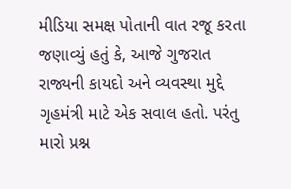મીડિયા સમક્ષ પોતાની વાત રજૂ કરતા જણાવ્યું હતું કે, આજે ગુજરાત રાજ્યની કાયદો અને વ્યવસ્થા મુદ્દે ગૃહમંત્રી માટે એક સવાલ હતો. પરંતુ મારો પ્રશ્ન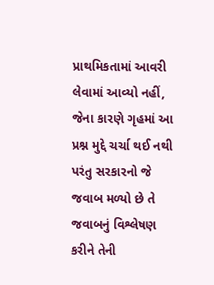પ્રાથમિકતામાં આવરી લેવામાં આવ્યો નહીં, જેના કારણે ગૃહમાં આ પ્રશ્ન મુદ્દે ચર્ચા થઈ નથી પરંતુ સરકારનો જે જવાબ મળ્યો છે તે જવાબનું વિશ્લેષણ કરીને તેની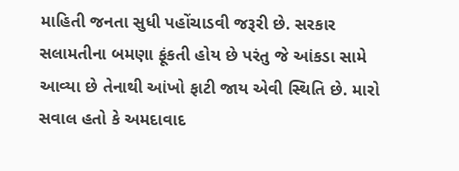માહિતી જનતા સુધી પહોંચાડવી જરૂરી છે. સરકાર સલામતીના બમણા ફૂંકતી હોય છે પરંતુ જે આંકડા સામે આવ્યા છે તેનાથી આંખો ફાટી જાય એવી સ્થિતિ છે. મારો સવાલ હતો કે અમદાવાદ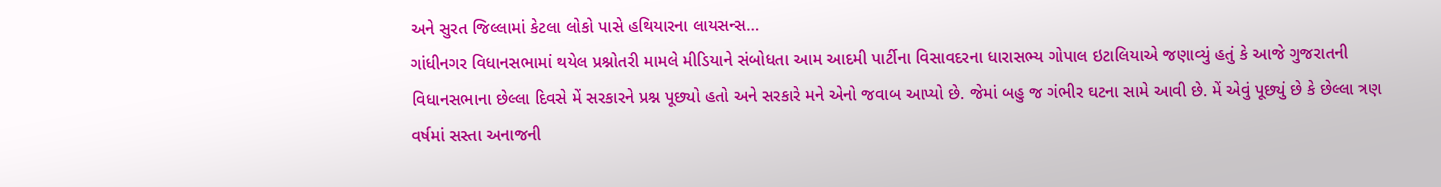અને સુરત જિલ્લામાં કેટલા લોકો પાસે હથિયારના લાયસન્સ…
ગાંધીનગર વિધાનસભામાં થયેલ પ્રશ્નોતરી મામલે મીડિયાને સંબોધતા આમ આદમી પાર્ટીના વિસાવદરના ધારાસભ્ય ગોપાલ ઇટાલિયાએ જણાવ્યું હતું કે આજે ગુજરાતની વિધાનસભાના છેલ્લા દિવસે મેં સરકારને પ્રશ્ન પૂછ્યો હતો અને સરકારે મને એનો જવાબ આપ્યો છે. જેમાં બહુ જ ગંભીર ઘટના સામે આવી છે. મેં એવું પૂછ્યું છે કે છેલ્લા ત્રણ વર્ષમાં સસ્તા અનાજની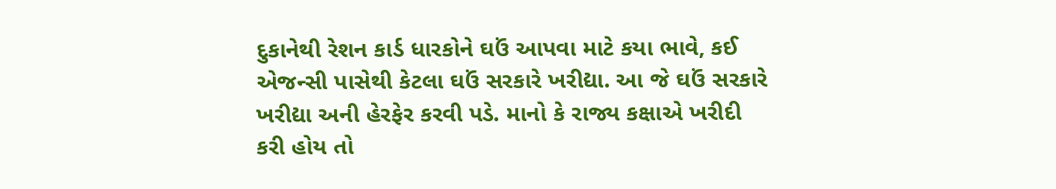દુકાનેથી રેશન કાર્ડ ધારકોને ઘઉં આપવા માટે કયા ભાવે, કઈ એજન્સી પાસેથી કેટલા ઘઉં સરકારે ખરીદ્યા. આ જે ઘઉં સરકારે ખરીદ્યા અની હેરફેર કરવી પડે. માનો કે રાજ્ય કક્ષાએ ખરીદી કરી હોય તો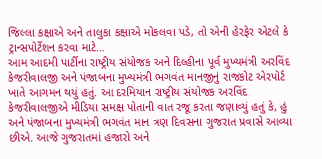જિલ્લા કક્ષાએ અને તાલુકા કક્ષાએ મોકલવા પડે, તો એની હેરફેર એટલે કે ટ્રાન્સપોર્ટેશન કરવા માટે…
આમ આદમી પાર્ટીના રાષ્ટ્રીય સંયોજક અને દિલ્હીના પૂર્વ મુખ્યમંત્રી અરવિંદ કેજરીવાલજી અને પંજાબના મુખ્યમંત્રી ભગવંત માનજીનું રાજકોટ એરપોર્ટ ખાતે આગમન થયું હતું. આ દરમિયાન રાષ્ટ્રીય સંયોજક અરવિંદ કેજરીવાલજીએ મીડિયા સમક્ષ પોતાની વાત રજૂ કરતા જણાવ્યું હતું કે, હું અને પંજાબના મુખ્યમંત્રી ભગવંત માન ત્રણ દિવસના ગુજરાત પ્રવાસે આવ્યા છીએ. આજે ગુજરાતમાં હજારો અને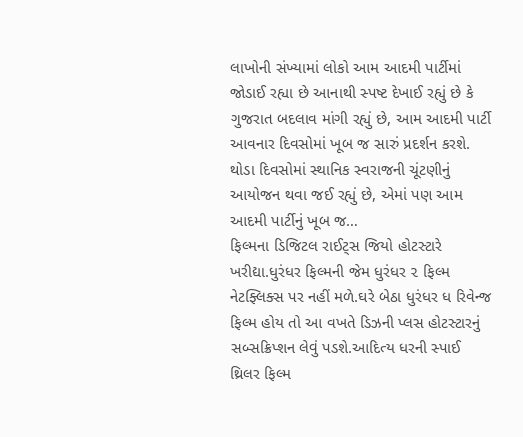લાખોની સંખ્યામાં લોકો આમ આદમી પાર્ટીમાં જોડાઈ રહ્યા છે આનાથી સ્પષ્ટ દેખાઈ રહ્યું છે કે ગુજરાત બદલાવ માંગી રહ્યું છે, આમ આદમી પાર્ટી આવનાર દિવસોમાં ખૂબ જ સારું પ્રદર્શન કરશે. થોડા દિવસોમાં સ્થાનિક સ્વરાજની ચૂંટણીનું આયોજન થવા જઈ રહ્યું છે, એમાં પણ આમ આદમી પાર્ટીનું ખૂબ જ…
ફિલ્મના ડિજિટલ રાઈટ્સ જિયો હોટસ્ટારે ખરીદ્યા.ધુરંધર ફિલ્મની જેમ ધુરંધર ૨ ફિલ્મ નેટફ્લિક્સ પર નહીં મળે.ઘરે બેઠા ધુરંધર ધ રિવેન્જ ફિલ્મ હોય તો આ વખતે ડિઝની પ્લસ હોટસ્ટારનું સબ્સક્રિપ્શન લેવું પડશે.આદિત્ય ધરની સ્પાઈ થ્રિલર ફિલ્મ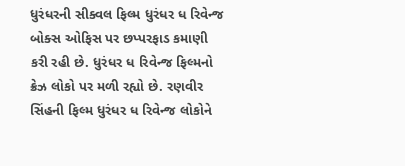ધુરંધરની સીક્વલ ફિલ્મ ધુરંધર ધ રિવેન્જ બોક્સ ઓફિસ પર છપ્પરફાડ કમાણી કરી રહી છે. ધુરંધર ધ રિવેન્જ ફિલ્મનો ક્રેઝ લોકો પર મળી રહ્યો છે. રણવીર સિંહની ફિલ્મ ધુરંધર ધ રિવેન્જ લોકોને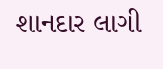શાનદાર લાગી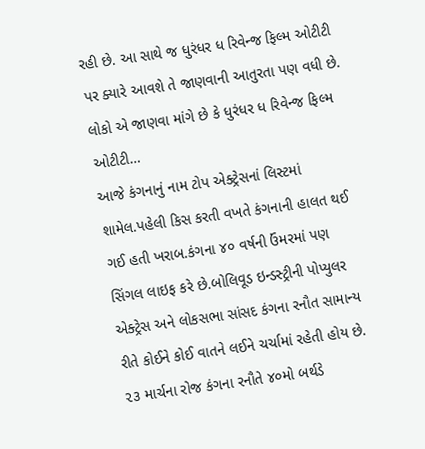રહી છે. આ સાથે જ ધુરંધર ધ રિવેન્જ ફિલ્મ ઓટીટી પર ક્યારે આવશે તે જાણવાની આતુરતા પણ વધી છે. લોકો એ જાણવા માંગે છે કે ધુરંધર ધ રિવેન્જ ફિલ્મ ઓટીટી…
આજે કંગનાનું નામ ટોપ એક્ટ્રેસનાં લિસ્ટમાં શામેલ.પહેલી કિસ કરતી વખતે કંગનાની હાલત થઈ ગઈ હતી ખરાબ.કંગના ૪૦ વર્ષની ઉંમરમાં પણ સિંગલ લાઇફ કરે છે.બોલિવૂડ ઇન્ડસ્ટ્રીની પોપ્યુલર એક્ટ્રેસ અને લોકસભા સાંસદ કંગના રનૌત સામાન્ય રીતે કોઈને કોઈ વાતને લઈને ચર્ચામાં રહેતી હોય છે. ૨૩ માર્ચના રોજ કંગના રનૌતે ૪૦મો બર્થડે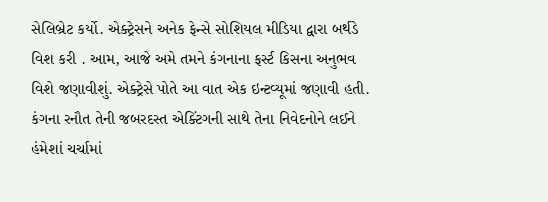સેલિબ્રેટ કર્યો. એક્ટ્રેસને અનેક ફેન્સે સોશિયલ મીડિયા દ્વારા બર્થડે વિશ કરી . આમ, આજે અમે તમને કંગનાના ફર્સ્ટ કિસના અનુભવ વિશે જણાવીશું. એક્ટ્રેસે પોતે આ વાત એક ઇન્ટવ્યૂમાં જણાવી હતી. કંગના રનૌત તેની જબરદસ્ત એક્ટિંગની સાથે તેના નિવેદનોને લઈને હંમેશાં ચર્ચામાં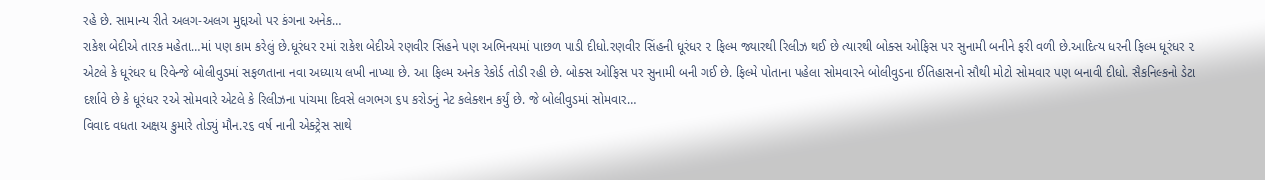રહે છે. સામાન્ય રીતે અલગ-અલગ મુદ્દાઓ પર કંગના અનેક…
રાકેશ બેદીએ તારક મહેતા…માં પણ કામ કરેલું છે.ધૂરંધર ૨માં રાકેશ બેદીએ રણવીર સિંહને પણ અભિનયમાં પાછળ પાડી દીધો.રણવીર સિંહની ધૂરંધર ૨ ફિલ્મ જ્યારથી રિલીઝ થઈ છે ત્યારથી બોક્સ ઓફિસ પર સુનામી બનીને ફરી વળી છે.આદિત્ય ધરની ફિલ્મ ધૂરંધર ૨ એટલે કે ધૂરંધર ધ રિવેન્જે બોલીવુડમાં સફળતાના નવા અધ્યાય લખી નાખ્યા છે. આ ફિલ્મ અનેક રેકોર્ડ તોડી રહી છે. બોક્સ ઓફિસ પર સુનામી બની ગઈ છે. ફિલ્મે પોતાના પહેલા સોમવારને બોલીવુડના ઈતિહાસનો સૌથી મોટો સોમવાર પણ બનાવી દીધો. સૈકનિલ્કનો ડેટા દર્શાવે છે કે ધૂરંધર ૨એ સોમવારે એટલે કે રિલીઝના પાંચમા દિવસે લગભગ ૬૫ કરોડનું નેટ કલેક્શન કર્યું છે. જે બોલીવુડમાં સોમવાર…
વિવાદ વધતા અક્ષય કુમારે તોડ્યું મૌન.૨૬ વર્ષ નાની એક્ટ્રેસ સાથે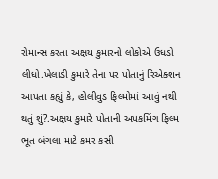રોમાન્સ કરતા અક્ષય કુમારનો લોકોએ ઉધડો લીધો.ખેલાડી કુમારે તેના પર પોતાનું રિએક્શન આપતા કહ્યું કે, હોલીવુડ ફિલ્મોમાં આવું નથી થતું શું?.અક્ષય કુમારે પોતાની અપકમિંગ ફિલ્મ ભૂત બંગલા માટે કમર કસી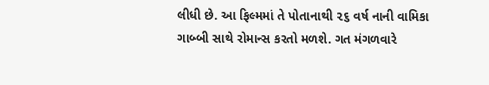લીધી છે. આ ફિલ્મમાં તે પોતાનાથી ૨૬ વર્ષ નાની વામિકા ગાબ્બી સાથે રોમાન્સ કરતો મળશે. ગત મંગળવારે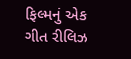ફિલ્મનું એક ગીત રીલિઝ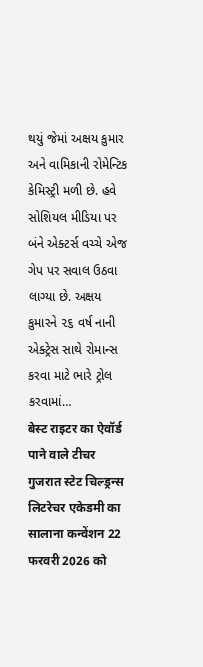થયું જેમાં અક્ષય કુમાર અને વામિકાની રોમેન્ટિક કેમિસ્ટ્રી મળી છે. હવે સોશિયલ મીડિયા પર બંને એક્ટર્સ વચ્ચે એજ ગેપ પર સવાલ ઉઠવા લાગ્યા છે. અક્ષય કુમારને ૨૬ વર્ષ નાની એક્ટ્રેસ સાથે રોમાન્સ કરવા માટે ભારે ટ્રોલ કરવામાં…
बेस्ट राइटर का ऐवॉर्ड पाने वाले टीचर गुजरात स्टेट चिल्ड्रन्स लिटरेचर एकेडमी का सालाना कन्वेंशन 22 फरवरी 2026 को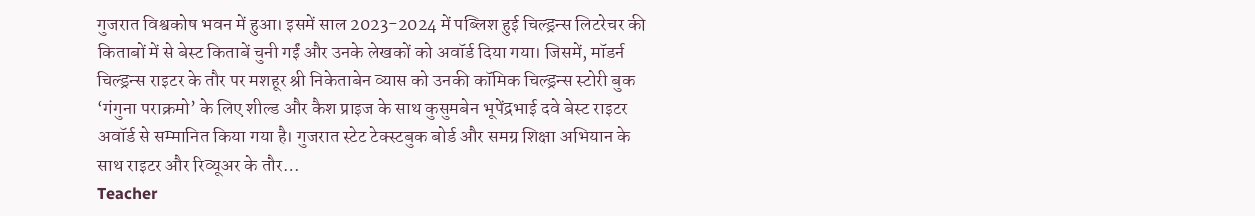गुजरात विश्वकोष भवन में हुआ। इसमें साल 2023-2024 में पब्लिश हुई चिल्ड्रन्स लिटरेचर की किताबों में से बेस्ट किताबें चुनी गईं और उनके लेखकों को अवॉर्ड दिया गया। जिसमें, मॉडर्न चिल्ड्रन्स राइटर के तौर पर मशहूर श्री निकेताबेन व्यास को उनकी कॉमिक चिल्ड्रन्स स्टोरी बुक ‘गंगुना पराक्रमो’ के लिए शील्ड और कैश प्राइज के साथ कुसुमबेन भूपेंद्रभाई दवे बेस्ट राइटर अवॉर्ड से सम्मानित किया गया है। गुजरात स्टेट टेक्स्टबुक बोर्ड और समग्र शिक्षा अभियान के साथ राइटर और रिव्यूअर के तौर…
Teacher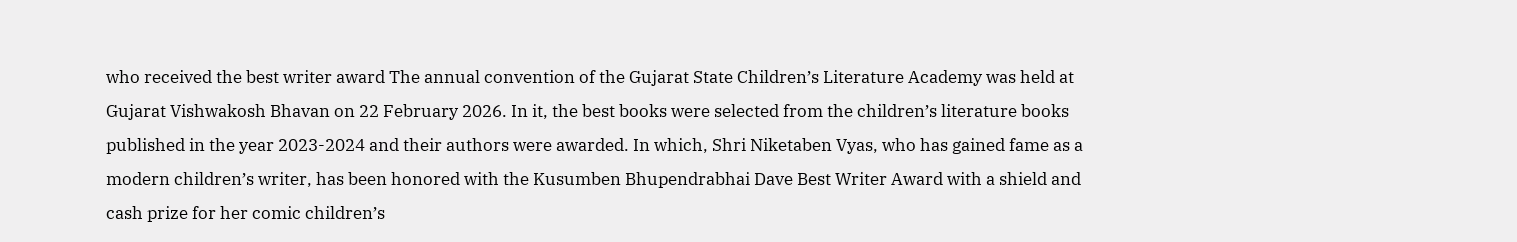who received the best writer award The annual convention of the Gujarat State Children’s Literature Academy was held at Gujarat Vishwakosh Bhavan on 22 February 2026. In it, the best books were selected from the children’s literature books published in the year 2023-2024 and their authors were awarded. In which, Shri Niketaben Vyas, who has gained fame as a modern children’s writer, has been honored with the Kusumben Bhupendrabhai Dave Best Writer Award with a shield and cash prize for her comic children’s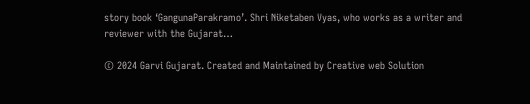story book ‘GangunaParakramo’. Shri Niketaben Vyas, who works as a writer and reviewer with the Gujarat…

© 2024 Garvi Gujarat. Created and Maintained by Creative web Solution